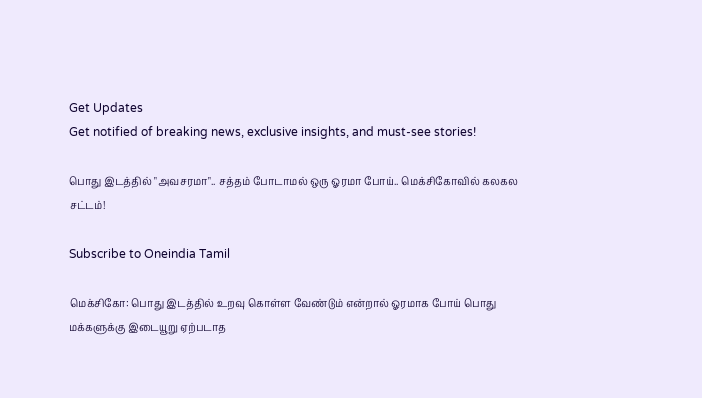Get Updates
Get notified of breaking news, exclusive insights, and must-see stories!

பொது இடத்தில் "அவசரமா".. சத்தம் போடாமல் ஒரு ஓரமா போய்.. மெக்சிகோவில் கலகல சட்டம்!

Subscribe to Oneindia Tamil

மெக்சிகோ: பொது இடத்தில் உறவு கொள்ள வேண்டும் என்றால் ஓரமாக போய் பொது மக்களுக்கு இடையூறு ஏற்படாத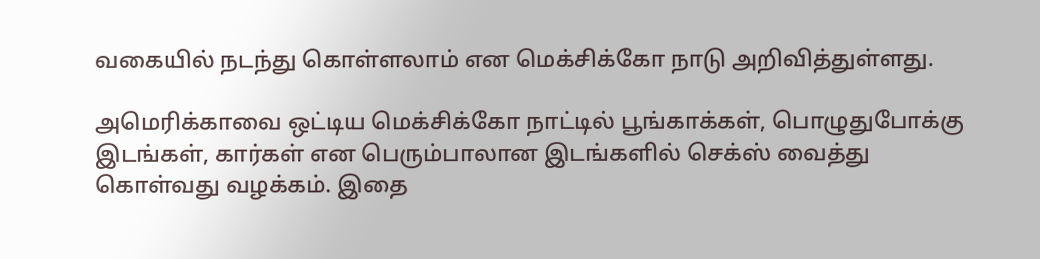வகையில் நடந்து கொள்ளலாம் என மெக்சிக்கோ நாடு அறிவித்துள்ளது.

அமெரிக்காவை ஒட்டிய மெக்சிக்கோ நாட்டில் பூங்காக்கள், பொழுதுபோக்கு இடங்கள், கார்கள் என பெரும்பாலான இடங்களில் செக்ஸ் வைத்து கொள்வது வழக்கம். இதை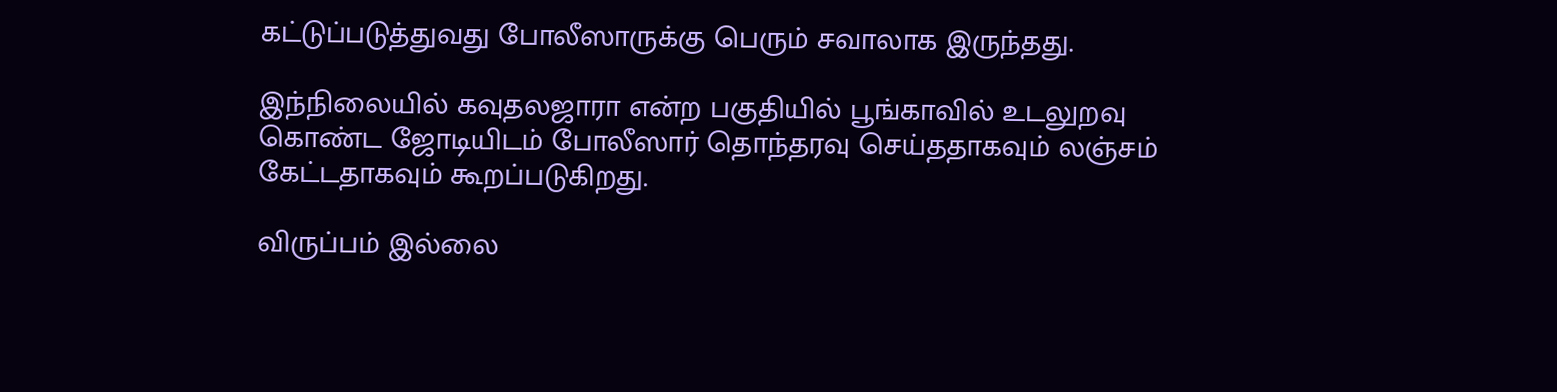கட்டுப்படுத்துவது போலீஸாருக்கு பெரும் சவாலாக இருந்தது.

இந்நிலையில் கவுதலஜாரா என்ற பகுதியில் பூங்காவில் உடலுறவு கொண்ட ஜோடியிடம் போலீஸார் தொந்தரவு செய்ததாகவும் லஞ்சம் கேட்டதாகவும் கூறப்படுகிறது.

விருப்பம் இல்லை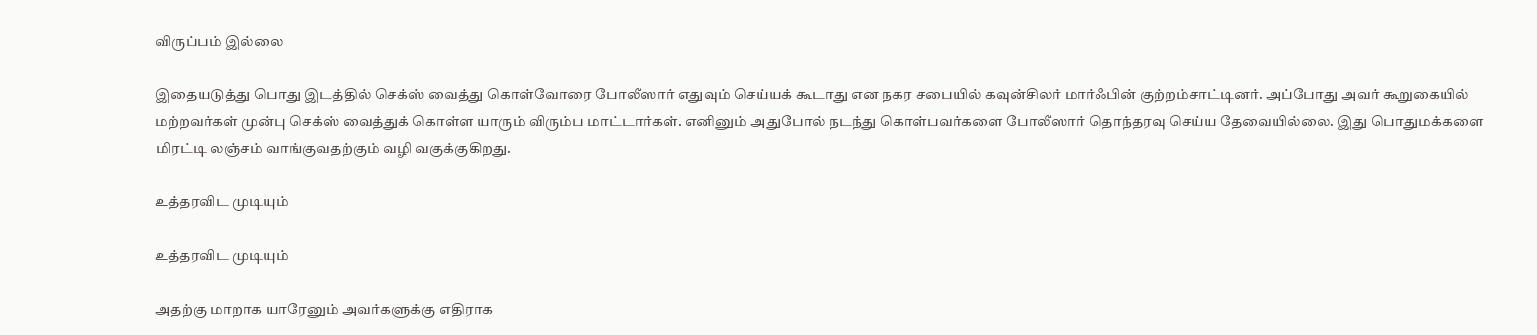விருப்பம் இல்லை

இதையடுத்து பொது இடத்தில் செக்ஸ் வைத்து கொள்வோரை போலீஸார் எதுவும் செய்யக் கூடாது என நகர சபையில் கவுன்சிலர் மார்ஃபின் குற்றம்சாட்டினர். அப்போது அவர் கூறுகையில் மற்றவர்கள் முன்பு செக்ஸ் வைத்துக் கொள்ள யாரும் விரும்ப மாட்டார்கள். எனினும் அதுபோல் நடந்து கொள்பவர்களை போலீஸார் தொந்தரவு செய்ய தேவையில்லை. இது பொதுமக்களை மிரட்டி லஞ்சம் வாங்குவதற்கும் வழி வகுக்குகிறது.

உத்தரவிட முடியும்

உத்தரவிட முடியும்

அதற்கு மாறாக யாரேனும் அவர்களுக்கு எதிராக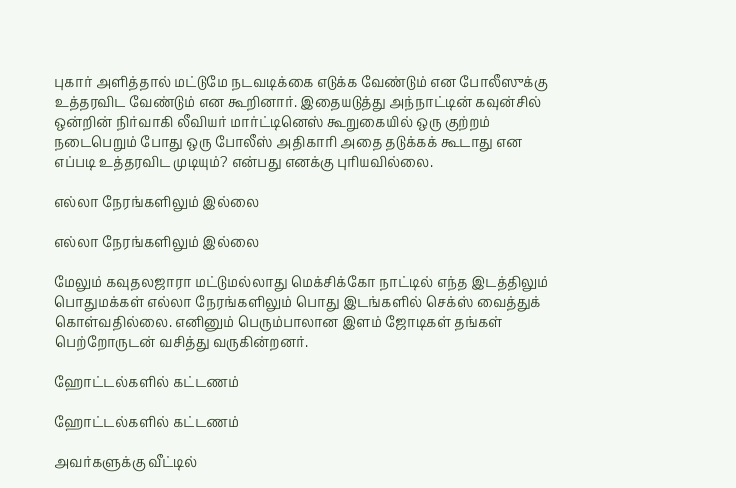புகார் அளித்தால் மட்டுமே நடவடிக்கை எடுக்க வேண்டும் என போலீஸுக்கு உத்தரவிட வேண்டும் என கூறினார். இதையடுத்து அந்நாட்டின் கவுன்சில் ஒன்றின் நிர்வாகி லீவியர் மார்ட்டினெஸ் கூறுகையில் ஒரு குற்றம் நடைபெறும் போது ஒரு போலீஸ் அதிகாரி அதை தடுக்கக் கூடாது என எப்படி உத்தரவிட முடியும்? என்பது எனக்கு புரியவில்லை.

எல்லா நேரங்களிலும் இல்லை

எல்லா நேரங்களிலும் இல்லை

மேலும் கவுதலஜாரா மட்டுமல்லாது மெக்சிக்கோ நாட்டில் எந்த இடத்திலும் பொதுமக்கள் எல்லா நேரங்களிலும் பொது இடங்களில் செக்ஸ் வைத்துக் கொள்வதில்லை. எனினும் பெரும்பாலான இளம் ஜோடிகள் தங்கள் பெற்றோருடன் வசித்து வருகின்றனர்.

ஹோட்டல்களில் கட்டணம்

ஹோட்டல்களில் கட்டணம்

அவர்களுக்கு வீட்டில்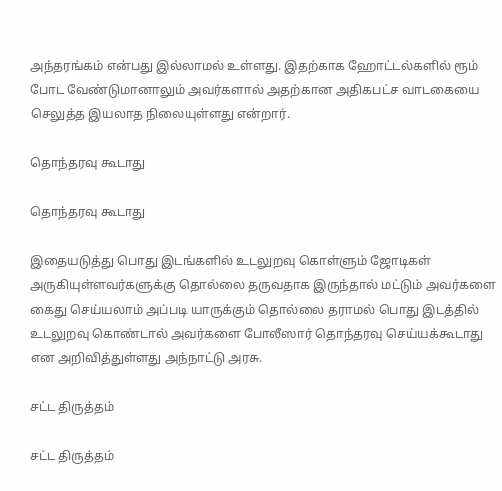அந்தரங்கம் என்பது இல்லாமல் உள்ளது. இதற்காக ஹோட்டல்களில் ரூம் போட வேண்டுமானாலும் அவர்களால் அதற்கான அதிகபட்ச வாடகையை செலுத்த இயலாத நிலையுள்ளது என்றார்.

தொந்தரவு கூடாது

தொந்தரவு கூடாது

இதையடுத்து பொது இடங்களில் உடலுறவு கொள்ளும் ஜோடிகள் அருகியுள்ளவர்களுக்கு தொல்லை தருவதாக இருந்தால் மட்டும் அவர்களை கைது செய்யலாம் அப்படி யாருக்கும் தொல்லை தராமல் பொது இடத்தில் உடலுறவு கொண்டால் அவர்களை போலீஸார் தொந்தரவு செய்யக்கூடாது என அறிவித்துள்ளது அந்நாட்டு அரசு.

சட்ட திருத்தம்

சட்ட திருத்தம்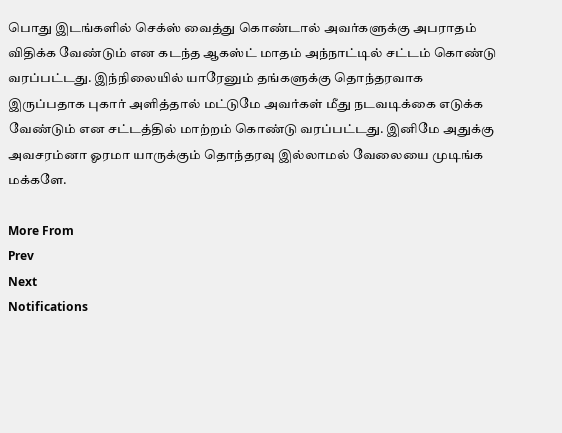பொது இடங்களில் செக்ஸ் வைத்து கொண்டால் அவர்களுக்கு அபராதம் விதிக்க வேண்டும் என கடந்த ஆகஸ்ட் மாதம் அந்நாட்டில் சட்டம் கொண்டு வரப்பட்டது. இந்நிலையில் யாரேனும் தங்களுக்கு தொந்தரவாக இருப்பதாக புகார் அளித்தால் மட்டுமே அவர்கள் மீது நடவடிக்கை எடுக்க வேண்டும் என சட்டத்தில் மாற்றம் கொண்டு வரப்பட்டது. இனிமே அதுக்கு அவசரம்னா ஓரமா யாருக்கும் தொந்தரவு இல்லாமல் வேலையை முடிங்க மக்களே.

More From
Prev
Next
Notifications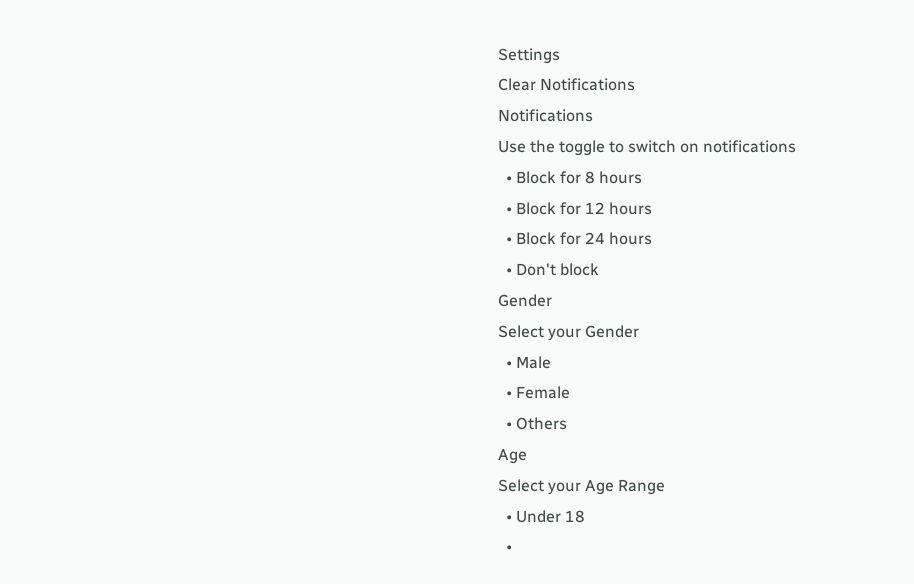Settings
Clear Notifications
Notifications
Use the toggle to switch on notifications
  • Block for 8 hours
  • Block for 12 hours
  • Block for 24 hours
  • Don't block
Gender
Select your Gender
  • Male
  • Female
  • Others
Age
Select your Age Range
  • Under 18
  •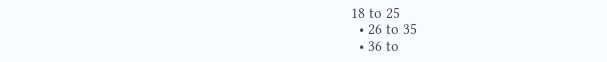18 to 25
  • 26 to 35
  • 36 to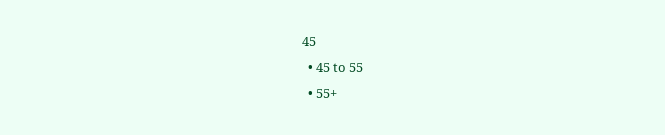45
  • 45 to 55
  • 55+